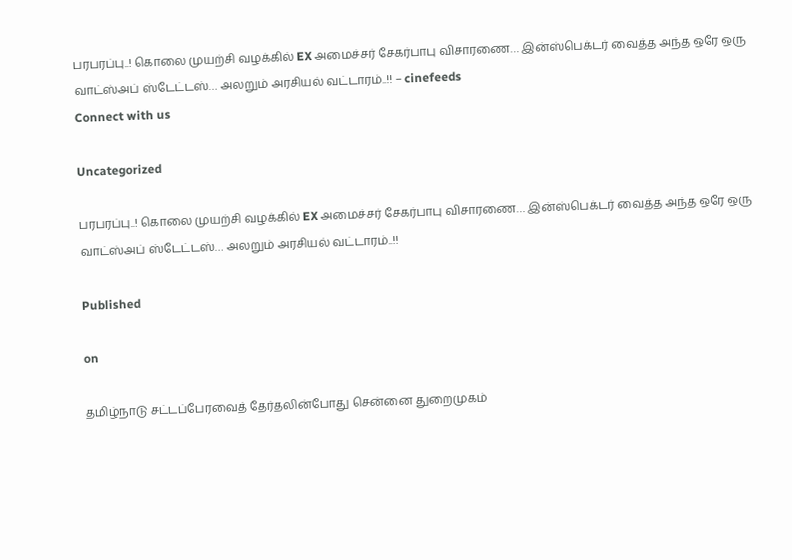பரபரப்பு..! கொலை முயற்சி வழக்கில் EX அமைச்சர் சேகர்பாபு விசாரணை… இன்ஸ்பெக்டர் வைத்த அந்த ஒரே ஒரு வாட்ஸ்அப் ஸ்டேட்டஸ்… அலறும் அரசியல் வட்டாரம்..!! – cinefeeds
Connect with us

Uncategorized

பரபரப்பு..! கொலை முயற்சி வழக்கில் EX அமைச்சர் சேகர்பாபு விசாரணை… இன்ஸ்பெக்டர் வைத்த அந்த ஒரே ஒரு வாட்ஸ்அப் ஸ்டேட்டஸ்… அலறும் அரசியல் வட்டாரம்..!!

Published

on

தமிழ்நாடு சட்டப்பேரவைத் தேர்தலின்போது சென்னை துறைமுகம்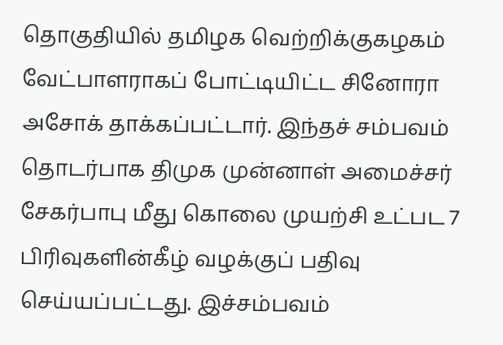தொகுதியில் தமிழக வெற்றிக்குகழகம் வேட்பாளராகப் போட்டியிட்ட சினோரா அசோக் தாக்கப்பட்டார். இந்தச் சம்பவம் தொடர்பாக திமுக முன்னாள் அமைச்சர் சேகர்பாபு மீது கொலை முயற்சி உட்பட 7 பிரிவுகளின்கீழ் வழக்குப் பதிவு செய்யப்பட்டது. இச்சம்பவம்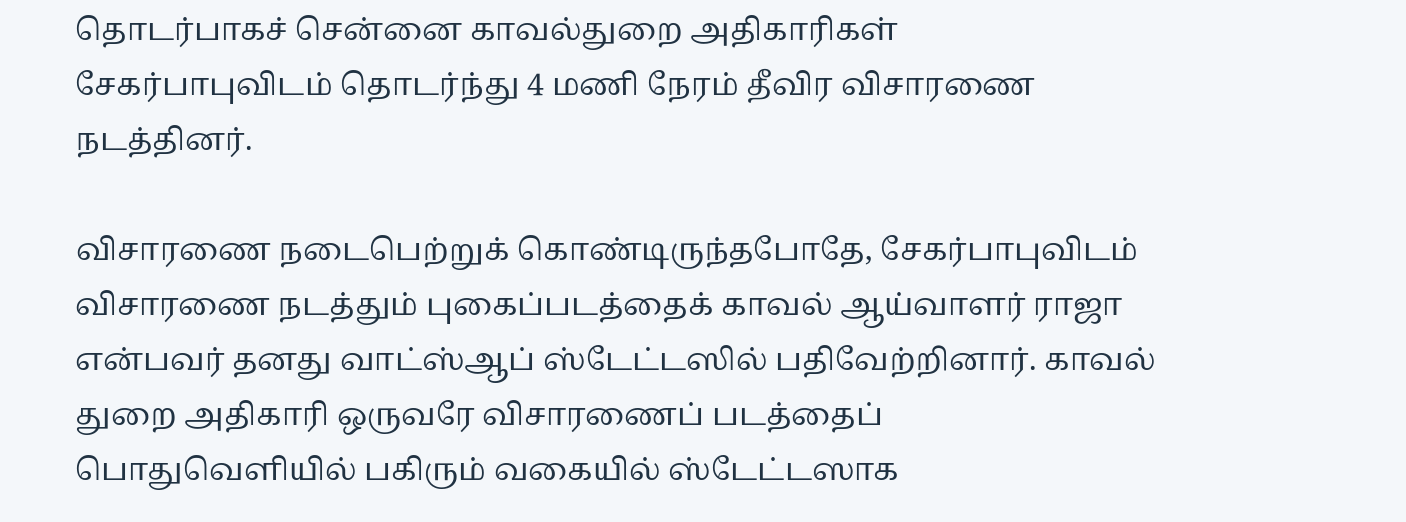தொடர்பாகச் சென்னை காவல்துறை அதிகாரிகள் சேகர்பாபுவிடம் தொடர்ந்து 4 மணி நேரம் தீவிர விசாரணை நடத்தினர்.

விசாரணை நடைபெற்றுக் கொண்டிருந்தபோதே, சேகர்பாபுவிடம் விசாரணை நடத்தும் புகைப்படத்தைக் காவல் ஆய்வாளர் ராஜா என்பவர் தனது வாட்ஸ்ஆப் ஸ்டேட்டஸில் பதிவேற்றினார். காவல் துறை அதிகாரி ஒருவரே விசாரணைப் படத்தைப் பொதுவெளியில் பகிரும் வகையில் ஸ்டேட்டஸாக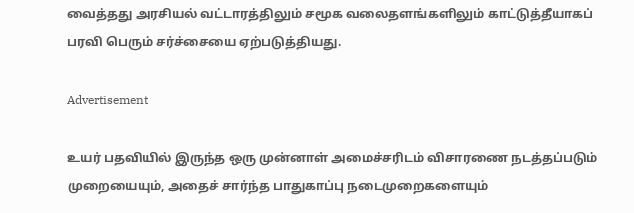வைத்தது அரசியல் வட்டாரத்திலும் சமூக வலைதளங்களிலும் காட்டுத்தீயாகப் பரவி பெரும் சர்ச்சையை ஏற்படுத்தியது.

Advertisement

உயர் பதவியில் இருந்த ஒரு முன்னாள் அமைச்சரிடம் விசாரணை நடத்தப்படும் முறையையும், அதைச் சார்ந்த பாதுகாப்பு நடைமுறைகளையும்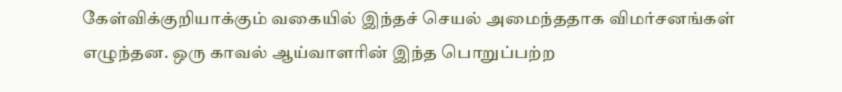கேள்விக்குறியாக்கும் வகையில் இந்தச் செயல் அமைந்ததாக விமர்சனங்கள் எழுந்தன. ஒரு காவல் ஆய்வாளரின் இந்த பொறுப்பற்ற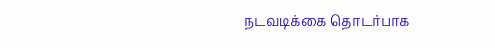நடவடிக்கை தொடர்பாக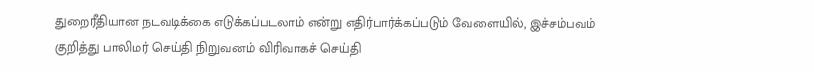துறைரீதியான நடவடிக்கை எடுக்கப்படலாம் என்று எதிர்பார்க்கப்படும் வேளையில், இச்சம்பவம் குறித்து பாலிமர் செய்தி நிறுவனம் விரிவாகச் செய்தி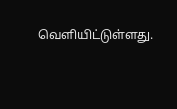வெளியிட்டுள்ளது.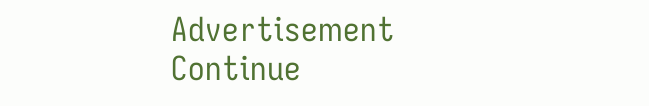Advertisement
Continue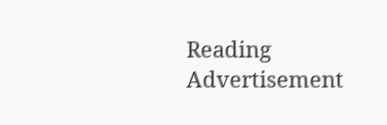Reading
Advertisement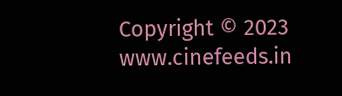Copyright © 2023 www.cinefeeds.in